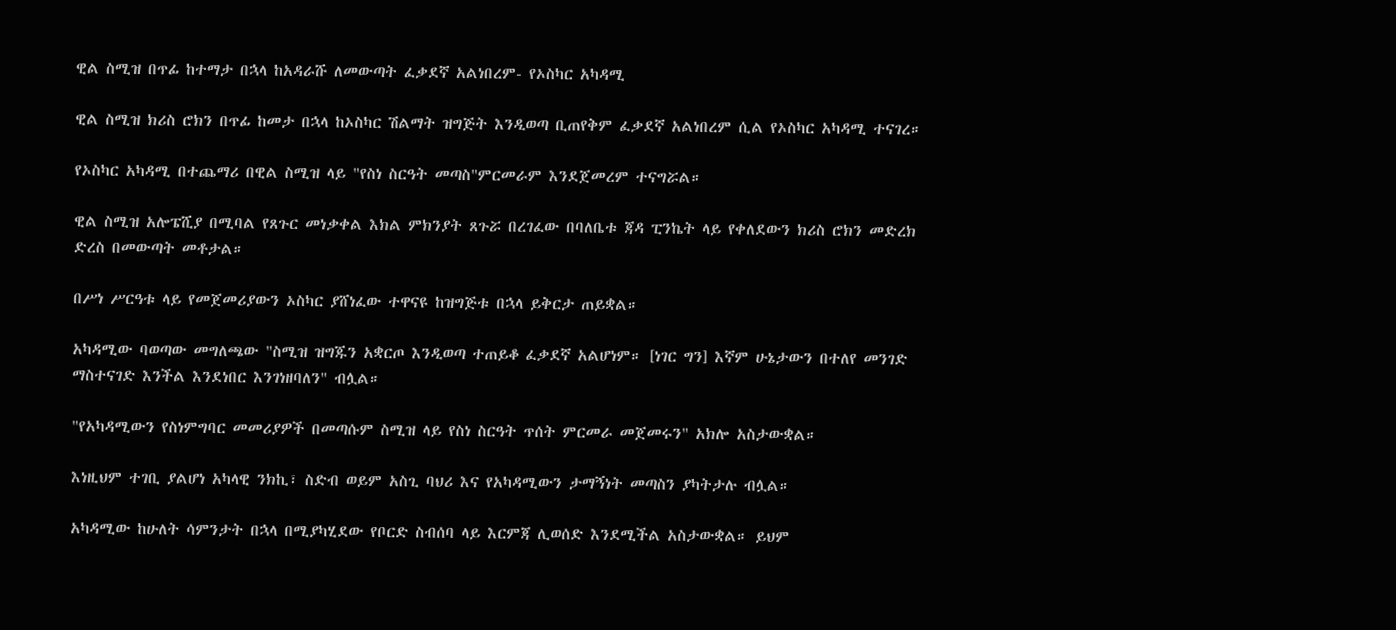ዊል ስሚዝ በጥፊ ከተማታ በኋላ ከአዳራሹ ለመውጣት ፈቃደኛ አልነበረም- የኦስካር አካዳሚ

ዊል ስሚዝ ክሪስ ሮክን በጥፊ ከመታ በኋላ ከኦስካር ሽልማት ዝግጅት እንዲወጣ ቢጠየቅም ፈቃደኛ አልነበረም ሲል የኦስካር አካዳሚ ተናገረ።

የኦስካር አካዳሚ በተጨማሪ በዊል ስሚዝ ላይ "የስነ ስርዓት መጣስ"ምርመራም እንደጀመረም ተናግሯል።

ዊል ስሚዝ አሎፔሺያ በሚባል የጸጉር መነቃቀል እክል ምክንያት ጸጉሯ በረገፈው በባለቤቱ ጃዳ ፒንኬት ላይ የቀለደውን ክሪስ ሮክን መድረክ ድረስ በመውጣት መቶታል።

በሥነ ሥርዓቱ ላይ የመጀመሪያውን ኦስካር ያሸነፈው ተዋናዩ ከዝግጅቱ በኋላ ይቅርታ ጠይቋል።

አካዳሚው ባወጣው መግለጫው "ስሚዝ ዝግጁን አቋርጦ እንዲወጣ ተጠይቆ ፈቃደኛ አልሆነም። [ነገር ግን] እኛም ሁኔታውን በተለየ መንገድ ማስተናገድ እንችል እንደነበር እንገነዘባለን" ብሏል።

"የአካዳሚውን የስነምግባር መመሪያዎች በመጣሱም ስሚዝ ላይ የስነ ስርዓት ጥሰት ምርመራ መጀመሩን" አክሎ አስታውቋል።

እነዚህም ተገቢ ያልሆነ አካላዊ ንክኪ፣ ስድብ ወይም አስጊ ባህሪ እና የአካዳሚውን ታማኝነት መጣስን ያካትታሉ ብሏል።

አካዳሚው ከሁለት ሳምንታት በኋላ በሚያካሂደው የቦርድ ስብሰባ ላይ እርምጃ ሊወሰድ እንደሚችል አስታውቋል። ይህም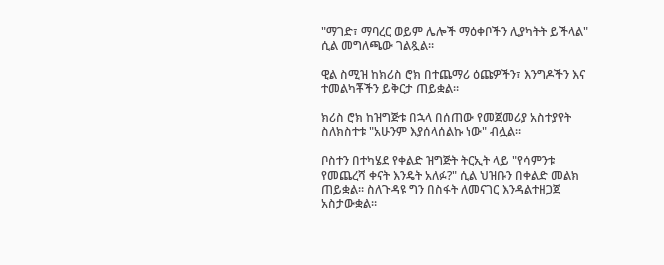"ማገድ፣ ማባረር ወይም ሌሎች ማዕቀቦችን ሊያካትት ይችላል" ሲል መግለጫው ገልጿል።

ዊል ስሚዝ ከክሪስ ሮክ በተጨማሪ ዕጩዎችን፣ እንግዶችን እና ተመልካቾችን ይቅርታ ጠይቋል።

ክሪስ ሮክ ከዝግጅቱ በኋላ በሰጠው የመጀመሪያ አስተያየት ስለክስተቱ "አሁንም እያሰላሰልኩ ነው" ብሏል።

ቦስተን በተካሄደ የቀልድ ዝግጅት ትርኢት ላይ "የሳምንቱ የመጨረሻ ቀናት እንዴት አለፉ?" ሲል ህዝቡን በቀልድ መልክ ጠይቋል። ስለጉዳዩ ግን በስፋት ለመናገር እንዳልተዘጋጀ አስታውቋል።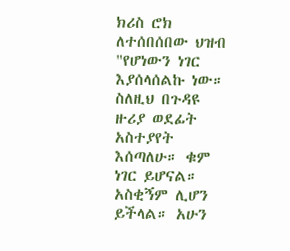ክሪስ ሮክ ለተሰበሰበው ህዝብ "የሆነውን ነገር እያሰላሰልኩ ነው። ስለዚህ በጉዳዩ ዙሪያ ወደፊት አስተያየት እሰጣለሁ። ቁም ነገር ይሆናል። አስቂኝም ሊሆን ይችላል። አሁን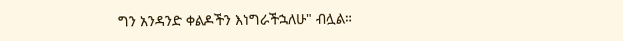ግን አንዳንድ ቀልዶችን እነግራችኋለሁ" ብሏል።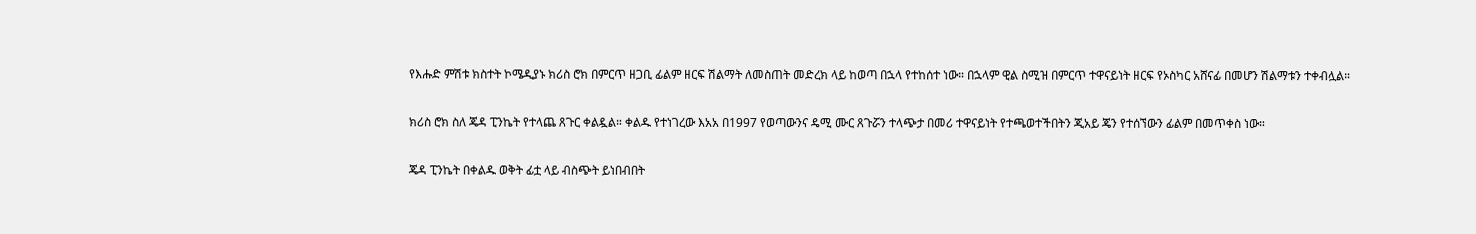የእሑድ ምሽቱ ክስተት ኮሜዲያኑ ክሪስ ሮክ በምርጥ ዘጋቢ ፊልም ዘርፍ ሽልማት ለመስጠት መድረክ ላይ ከወጣ በኋላ የተከሰተ ነው። በኋላም ዊል ስሚዝ በምርጥ ተዋናይነት ዘርፍ የኦስካር አሸናፊ በመሆን ሽልማቱን ተቀብሏል።

ክሪስ ሮክ ስለ ጄዳ ፒንኬት የተላጨ ጸጉር ቀልዷል። ቀልዱ የተነገረው እአአ በ1997 የወጣውንና ዴሚ ሙር ጸጉሯን ተላጭታ በመሪ ተዋናይነት የተጫወተችበትን ጂአይ ጄን የተሰኘውን ፊልም በመጥቀስ ነው።

ጄዳ ፒንኬት በቀልዱ ወቅት ፊቷ ላይ ብስጭት ይነበብበት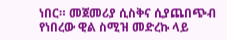ነበር። መጀመሪያ ሲስቅና ሲያጨበጭብ የነበረው ዊል ስሚዝ መድረኩ ላይ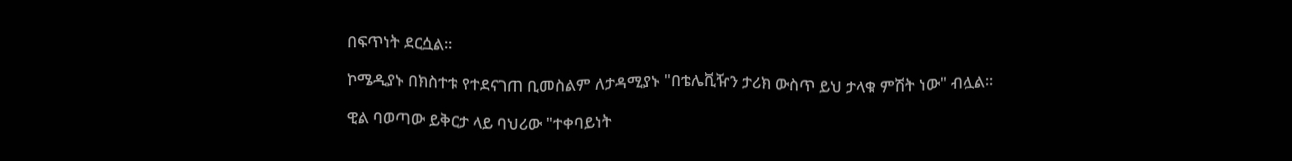በፍጥነት ደርሷል።

ኮሜዲያኑ በክስተቱ የተደናገጠ ቢመስልም ለታዳሚያኑ "በቴሌቪዥን ታሪክ ውስጥ ይህ ታላቁ ምሽት ነው" ብሏል።

ዊል ባወጣው ይቅርታ ላይ ባህሪው "ተቀባይነት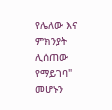የሌለው እና ምክንያት ሊሰጠው የማይገባ" መሆኑን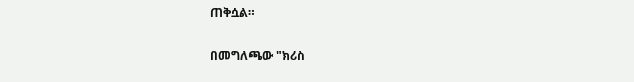ጠቅሷል።

በመግለጫው "ክሪስ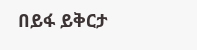በይፋ ይቅርታ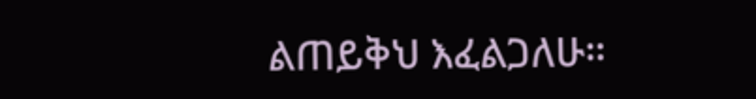ልጠይቅህ እፈልጋለሁ።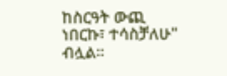ከስርዓት ውጪ ነበርኩ፣ ተሳስቻለሁ" ብሏል።